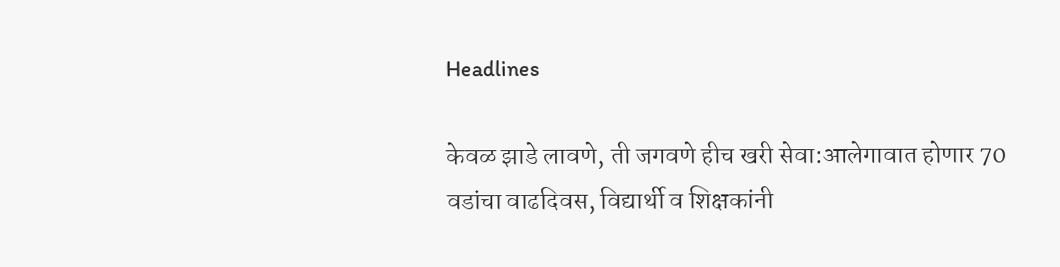Headlines

केवळ झाडे लावणे, ती जगवणे हीच खरी सेवा:आलेगावात होणार 70 वडांचा वाढदिवस, विद्यार्थी व शिक्षकांनी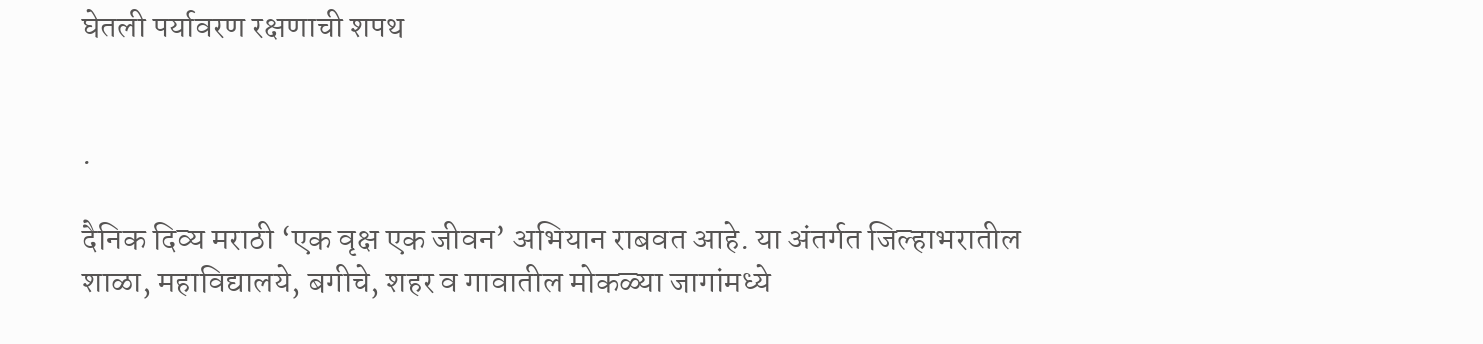घेतली पर्यावरण रक्षणाची शपथ


.

दैनिक दिव्य मराठी ‘एक वृक्ष एक जीवन’ अभियान राबवत आहे. या अंतर्गत जिल्हाभरातील शाळा, महाविद्यालये, बगीचे, शहर व गावातील मोकळ्या जागांमध्ये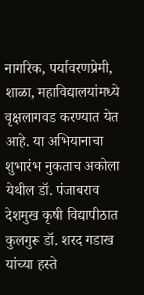नागरिक, पर्यावरणप्रेमी, शाळा, महाविद्यालयांमध्ये वृक्षलागवड करण्यात येत आहे. या अभियानाचा शुभारंभ नुकताच अकोला येथील डॉ. पंजाबराव देशमुख कृषी विद्यापीठात कुलगुरू डॉ. शरद गडाख यांच्या हस्ते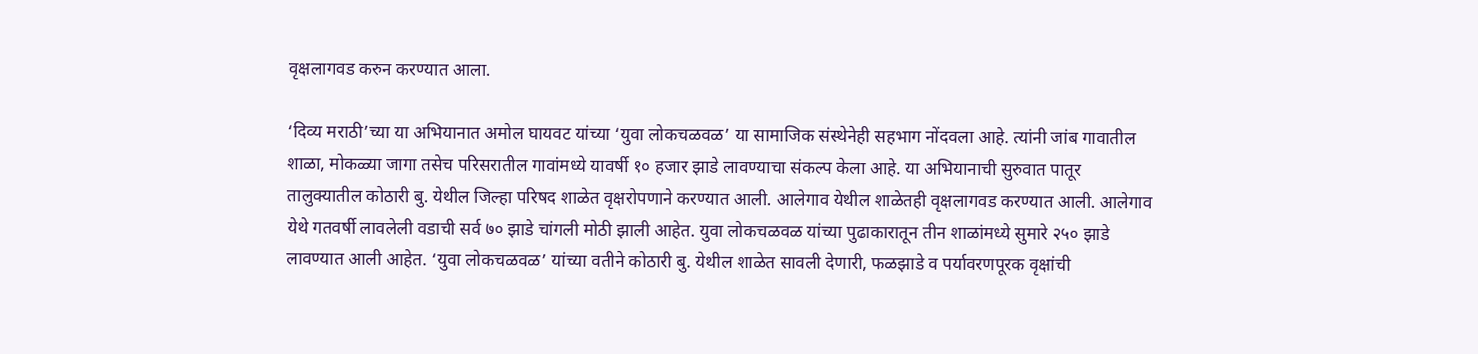वृक्षलागवड करुन करण्यात आला.

‘दिव्य मराठी’च्या या अभियानात अमोल घायवट यांच्या ‘युवा लोकचळवळ’ या सामाजिक संस्थेनेही सहभाग नोंदवला आहे. त्यांनी जांब गावातील शाळा, मोकळ्या जागा तसेच परिसरातील गावांमध्ये यावर्षी १० हजार झाडे लावण्याचा संकल्प केला आहे. या अभियानाची सुरुवात पातूर तालुक्यातील कोठारी बु. येथील जिल्हा परिषद शाळेत वृक्षरोपणाने करण्यात आली. आलेगाव येथील शाळेतही वृक्षलागवड करण्यात आली. आलेगाव येथे गतवर्षी लावलेली वडाची सर्व ७० झाडे चांगली मोठी झाली आहेत. युवा लोकचळवळ यांच्या पुढाकारातून तीन शाळांमध्ये सुमारे २५० झाडे लावण्यात आली आहेत. ‘युवा लोकचळवळ’ यांच्या वतीने कोठारी बु. येथील शाळेत सावली देणारी, फळझाडे व पर्यावरणपूरक वृक्षांची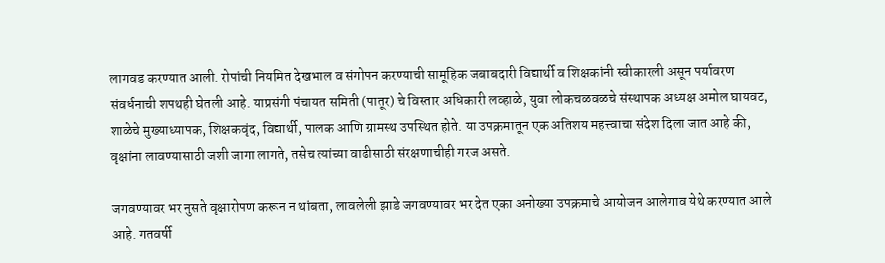लागवड करण्यात आली. रोपांची नियमित देखभाल व संगोपन करण्याची सामूहिक जबाबदारी विद्यार्थी व शिक्षकांनी स्वीकारली असून पर्यावरण संवर्धनाची शपथही घेतली आहे. याप्रसंगी पंचायत समिती (पातूर) चे विस्तार अधिकारी लव्हाळे, युवा लोकचळवळचे संस्थापक अध्यक्ष अमोल घायवट, शाळेचे मुख्याध्यापक, शिक्षकवृंद, विद्यार्थी, पालक आणि ग्रामस्थ उपस्थित होते. या उपक्रमातून एक अतिशय महत्त्वाचा संदेश दिला जात आहे की, वृक्षांना लावण्यासाठी जशी जागा लागते, तसेच त्यांच्या वाढीसाठी संरक्षणाचीही गरज असते.

जगवण्यावर भर नुसते वृक्षारोपण करून न थांबता, लावलेली झाडे जगवण्यावर भर देत एका अनोख्या उपक्रमाचे आयोजन आलेगाव येथे करण्यात आले आहे. गतवर्षी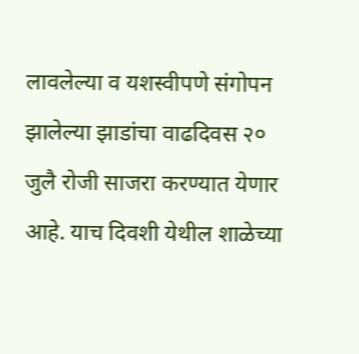लावलेल्या व यशस्वीपणे संगोपन झालेल्या झाडांचा वाढदिवस २० जुलै रोजी साजरा करण्यात येणार आहे. याच दिवशी येथील शाळेच्या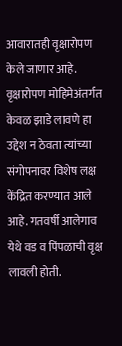आवारातही वृक्षारोपण केले जाणार आहे. वृक्षारोपण मोहिमेअंतर्गत केवळ झाडे लावणे हा उद्देश न ठेवता त्यांच्या संगोपनावर विशेष लक्ष केंद्रित करण्यात आले आहे. गतवर्षी आलेगाव येथे वड व पिंपळाची वृक्ष लावली होती.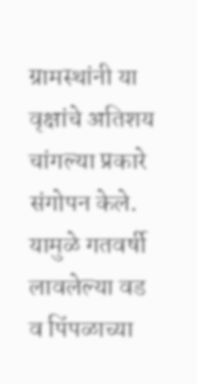ग्रामस्थांनी या वृक्षांचे अतिशय चांगल्या प्रकारे संगोपन केले. यामुळे गतवर्षी लावलेल्या वड व पिंपळाच्या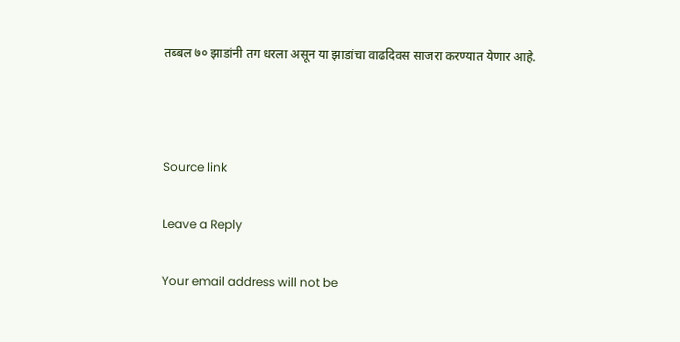तब्बल ७० झाडांनी तग धरला असून या झाडांचा वाढदिवस साजरा करण्यात येणार आहे.



Source link

Leave a Reply

Your email address will not be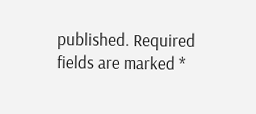published. Required fields are marked *